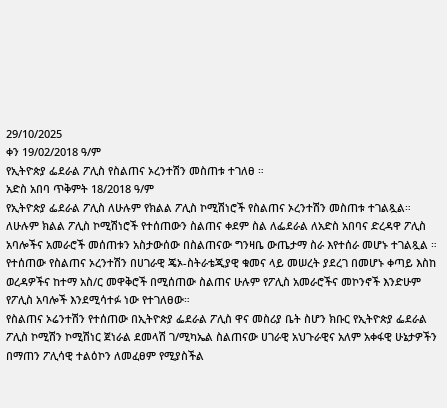29/10/2025
ቀን 19/02/2018 ዓ/ም
የኢትዮጵያ ፌደራል ፖሊስ የስልጠና ኦረንተሽን መስጠቱ ተገለፀ ።
አድስ አበባ ጥቅምት 18/2018 ዓ/ም
የኢትዮጵያ ፌደራል ፖሊስ ለሁሉም የክልል ፖሊስ ኮሚሽነሮች የስልጠና ኦረንተሽን መስጠቱ ተገልጿል።
ለሁሉም ክልል ፖሊስ ኮሚሽነሮች የተሰጠውን ስልጠና ቀደም ስል ለፌደራል ለአድስ አበባና ድረዳዋ ፖሊስ አባሎችና አመራሮች መሰጠቱን አስታውሰው በስልጠናው ግንዛቤ ውጤታማ ስራ እየተሰራ መሆኑ ተገልጿል ።
የተሰጠው የስልጠና ኦረንተሽን በሀገራዊ ጄኦ-ስትራቴጂያዊ ቁመና ላይ መሠረት ያደረገ በመሆኑ ቀጣይ እስከ ወረዳዎችና ከተማ አስ/ር መዋቅሮች በሚሰጠው ስልጠና ሁሉም የፖሊስ አመራሮችና መኮንኖች እንድሁም የፖሊስ አባሎች እንደሚሳተፉ ነው የተገለፀው።
የስልጠና ኦሬንተሽን የተሰጠው በኢትዮጵያ ፌደራል ፖሊስ ዋና መስሪያ ቤት ስሆን ክቡር የኢትዮጵያ ፌደራል ፖሊስ ኮሚሽን ኮሚሽነር ጀነራል ደመላሽ ገ/ሚካኤል ስልጠናው ሀገራዊ አህጉራዊና አለም አቀፋዊ ሁኔታዎችን በማጠን ፖሊሳዊ ተልዕኮን ለመፈፀም የሚያስችል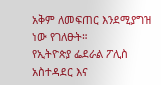አቅም ለመፍጠር እንደሚያግዝ ነው የገለፁት።
የኢትዮጵያ ፌደራል ፖሊስ አስተዳደር እና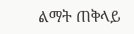ልማት ጠቅላይ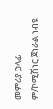መምሪያ ኃላፊ ም/ኮሚሽነር ጀነራል ነብዩ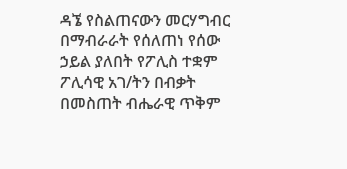ዳኜ የስልጠናውን መርሃግብር በማብራራት የሰለጠነ የሰው ኃይል ያለበት የፖሊስ ተቋም ፖሊሳዊ አገ/ትን በብቃት በመስጠት ብሔራዊ ጥቅም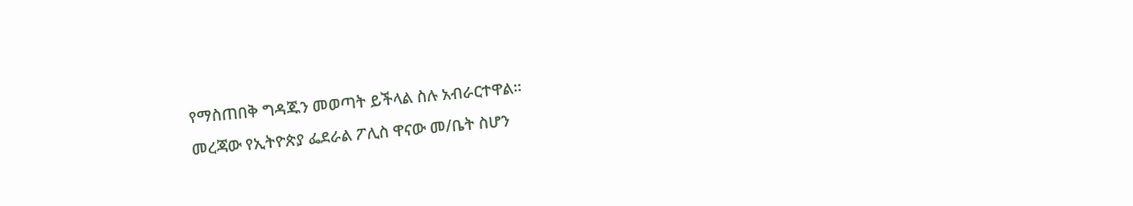የማስጠበቅ ግዳጁን መወጣት ይችላል ስሉ አብራርተዋል።
መረጃው የኢትዮጵያ ፌደራል ፖሊስ ዋናው መ/ቤት ስሆን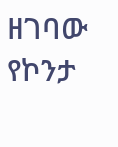ዘገባው የኮንታ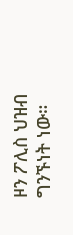ዞን ፖሊስ ህዝብ ግንኙነት ነው።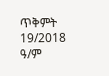ጥቅምት 19/2018 ዓ/ም